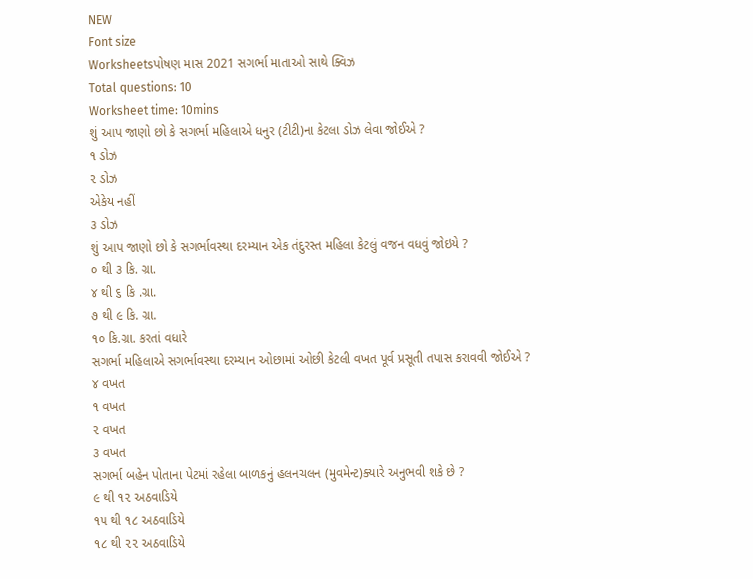NEW
Font size
Worksheetsપોષણ માસ 2021 સગર્ભા માતાઓ સાથે ક્વિઝ
Total questions: 10
Worksheet time: 10mins
શું આપ જાણો છો કે સગર્ભા મહિલાએ ધનુર (ટીટી)ના કેટલા ડોઝ લેવા જોઈએ ?
૧ ડોઝ
૨ ડોઝ
એકેય નહીં
૩ ડોઝ
શું આપ જાણો છો કે સગર્ભાવસ્થા દરમ્યાન એક તંદુરસ્ત મહિલા કેટલું વજન વધવું જોઇયે ?
૦ થી ૩ કિ. ગ્રા.
૪ થી ૬ કિ .ગ્રા.
૭ થી ૯ કિ. ગ્રા.
૧૦ કિ.ગ્રા. કરતાં વધારે
સગર્ભા મહિલાએ સગર્ભાવસ્થા દરમ્યાન ઓછામાં ઓછી કેટલી વખત પૂર્વ પ્રસૂતી તપાસ કરાવવી જોઈએ ?
૪ વખત
૧ વખત
૨ વખત
૩ વખત
સગર્ભા બહેન પોતાના પેટમાં રહેલા બાળકનું હલનચલન (મુવમેન્ટ)ક્યારે અનુભવી શકે છે ?
૯ થી ૧૨ અઠવાડિયે
૧૫ થી ૧૮ અઠવાડિયે
૧૮ થી ૨૨ અઠવાડિયે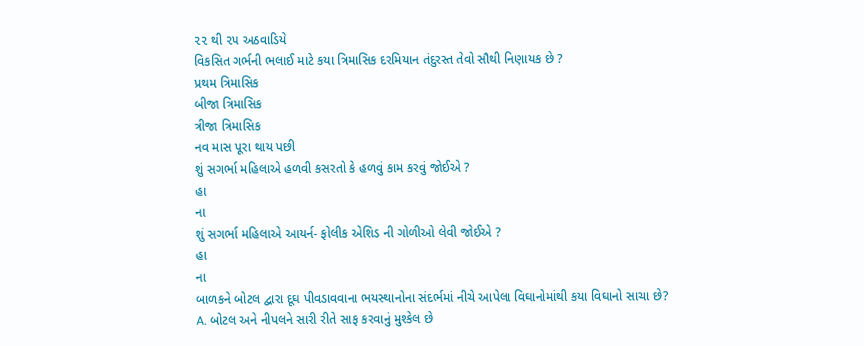૨૨ થી ૨૫ અઠવાડિયે
વિકસિત ગર્ભની ભલાઈ માટે કયા ત્રિમાસિક દરમિયાન તંદુરસ્ત તેવો સૌથી નિણાયક છે ?
પ્રથમ ત્રિમાસિક
બીજા ત્રિમાસિક
ત્રીજા ત્રિમાસિક
નવ માસ પૂરા થાય પછી
શું સગર્ભા મહિલાએ હળવી કસરતો કે હળવું કામ કરવું જોઈએ ?
હા
ના
શું સગર્ભા મહિલાએ આયર્ન- ફોલીક એશિડ ની ગોળીઓ લેવી જોઈએ ?
હા
ના
બાળકને બોટલ દ્વારા દૂઘ પીવડાવવાના ભયસ્થાનોના સંદર્ભમાં નીચે આપેલા વિઘાનોમાંથી કયા વિઘાનો સાચા છે?
A. બોટલ અને નીપલને સારી રીતે સાફ કરવાનું મુશ્કેલ છે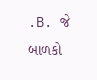.B. જે બાળકો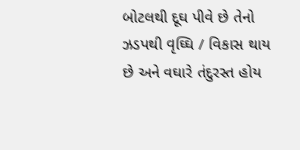બોટલથી દૂઘ પીવે છે તેનો ઝડપથી વૃઘ્ઘિ / વિકાસ થાય છે અને વઘારે તંદુરસ્ત હોય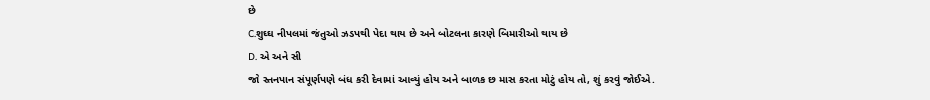છે
C.શુઘ્ઘ નીપલમાં જંતુઓ ઝડપથી પેદા થાય છે અને બોટલના કારણે બિમારીઓ થાય છે
D. એ અને સી
જો સ્તનપાન સંપૂર્ણપણે બંધ કરી દેવામાં આવ્યું હોય અને બાળક છ માસ કરતા મોટું હોય તો, શું કરવું જોઈએ.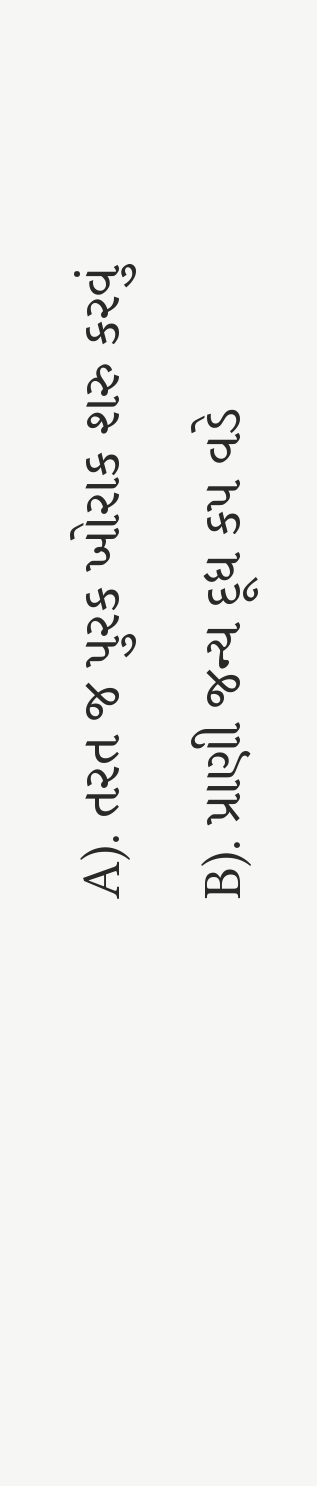A). તરત જ પુરક ખોરાક શરુ કરવું
B). પ્રાણી જન્ય દૂધ કપ વડે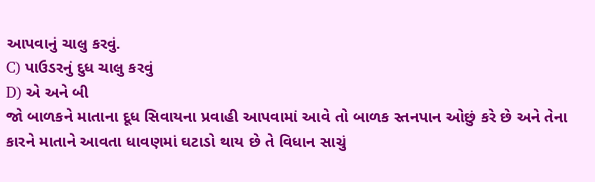આપવાનું ચાલુ કરવું.
C) પાઉડરનું દુધ ચાલુ કરવું
D) એ અને બી
જો બાળકને માતાના દૂધ સિવાયના પ્રવાહી આપવામાં આવે તો બાળક સ્તનપાન ઓછું કરે છે અને તેના કારને માતાને આવતા ધાવણમાં ઘટાડો થાય છે તે વિધાન સાચું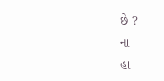છે ?
ના
હા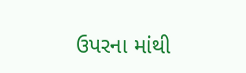ઉપરના માંથી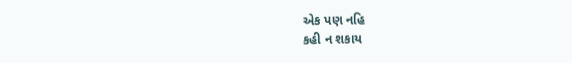એક પણ નહિ
કહી ન શકાય